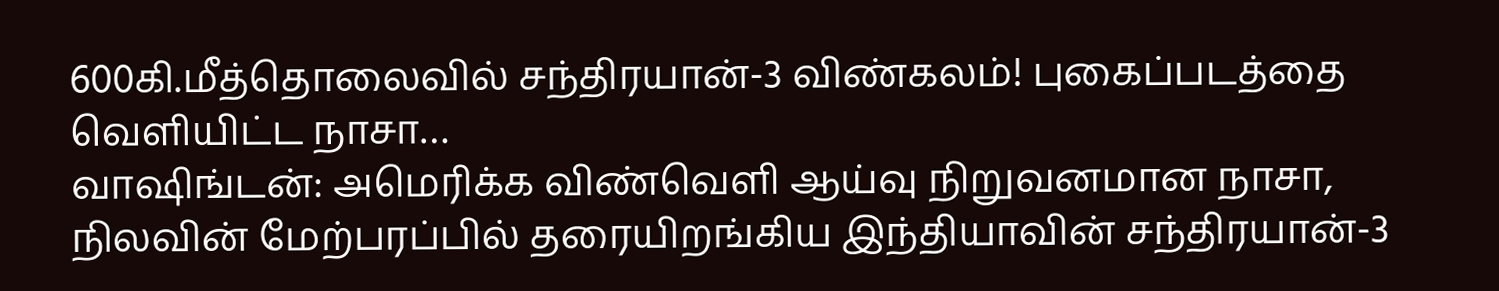600கி.மீத்தொலைவில் சந்திரயான்-3 விண்கலம்! புகைப்படத்தை வெளியிட்ட நாசா…
வாஷிங்டன்: அமெரிக்க விண்வெளி ஆய்வு நிறுவனமான நாசா, நிலவின் மேற்பரப்பில் தரையிறங்கிய இந்தியாவின் சந்திரயான்-3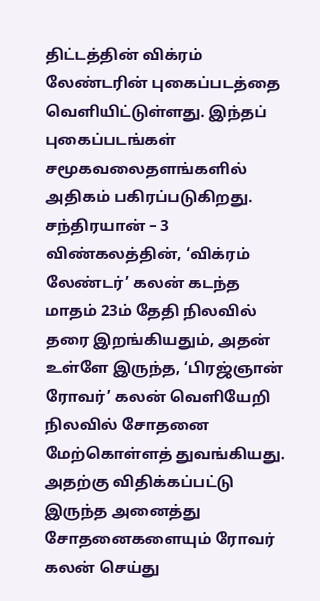திட்டத்தின் விக்ரம் லேண்டரின் புகைப்படத்தை வெளியிட்டுள்ளது. இந்தப் புகைப்படங்கள் சமூகவலைதளங்களில் அதிகம் பகிரப்படுகிறது.
சந்திரயான் – 3 விண்கலத்தின், ‘விக்ரம் லேண்டர்’ கலன் கடந்த மாதம் 23ம் தேதி நிலவில் தரை இறங்கியதும், அதன் உள்ளே இருந்த, ‘பிரஜ்ஞான் ரோவர்’ கலன் வெளியேறி நிலவில் சோதனை மேற்கொள்ளத் துவங்கியது.
அதற்கு விதிக்கப்பட்டு இருந்த அனைத்து சோதனைகளையும் ரோவர் கலன் செய்து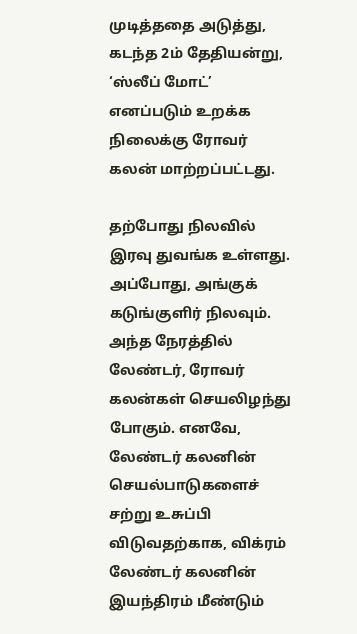முடித்ததை அடுத்து, கடந்த 2ம் தேதியன்று, ‘ஸ்லீப் மோட்’ எனப்படும் உறக்க நிலைக்கு ரோவர் கலன் மாற்றப்பட்டது.

தற்போது நிலவில் இரவு துவங்க உள்ளது. அப்போது, அங்குக் கடுங்குளிர் நிலவும். அந்த நேரத்தில் லேண்டர், ரோவர் கலன்கள் செயலிழந்து போகும். எனவே, லேண்டர் கலனின் செயல்பாடுகளைச் சற்று உசுப்பி விடுவதற்காக, விக்ரம் லேண்டர் கலனின் இயந்திரம் மீண்டும்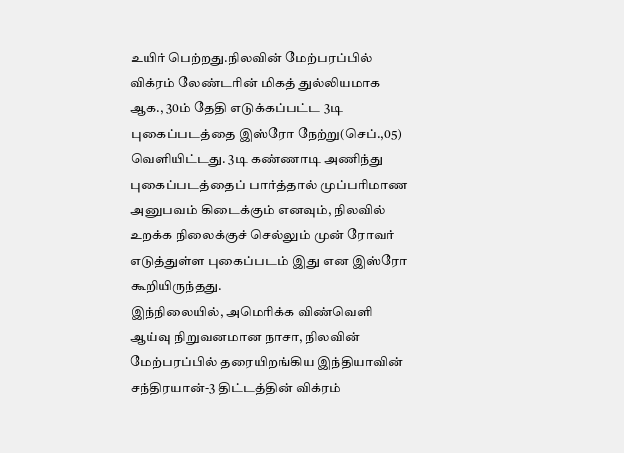உயிர் பெற்றது.நிலவின் மேற்பரப்பில் விக்ரம் லேண்டரின் மிகத் துல்லியமாக ஆக., 30ம் தேதி எடுக்கப்பட்ட 3டி புகைப்படத்தை இஸ்ரோ நேற்று(செப்.,05) வெளியிட்டது. 3டி கண்ணாடி அணிந்து புகைப்படத்தைப் பார்த்தால் முப்பரிமாண அனுபவம் கிடைக்கும் எனவும், நிலவில் உறக்க நிலைக்குச் செல்லும் முன் ரோவர் எடுத்துள்ள புகைப்படம் இது என இஸ்ரோ கூறியிருந்தது.
இந்நிலையில், அமெரிக்க விண்வெளி ஆய்வு நிறுவனமான நாசா, நிலவின் மேற்பரப்பில் தரையிறங்கிய இந்தியாவின் சந்திரயான்-3 திட்டத்தின் விக்ரம்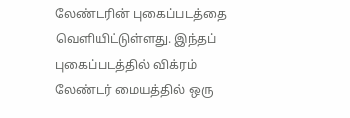லேண்டரின் புகைப்படத்தை வெளியிட்டுள்ளது. இந்தப் புகைப்படத்தில் விக்ரம் லேண்டர் மையத்தில் ஒரு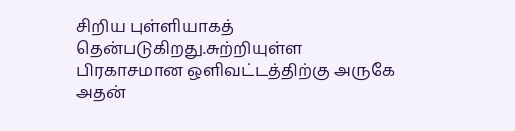சிறிய புள்ளியாகத் தென்படுகிறது.சுற்றியுள்ள பிரகாசமான ஒளிவட்டத்திற்கு அருகே அதன்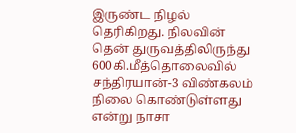இருண்ட நிழல் தெரிகிறது. நிலவின் தென் துருவத்திலிருந்து 600கி.மீத்தொலைவில் சந்திரயான்-3 விண்கலம் நிலை கொண்டுள்ளது என்று நாசா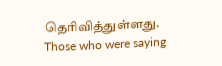தெரிவித்துள்ளது.
Those who were saying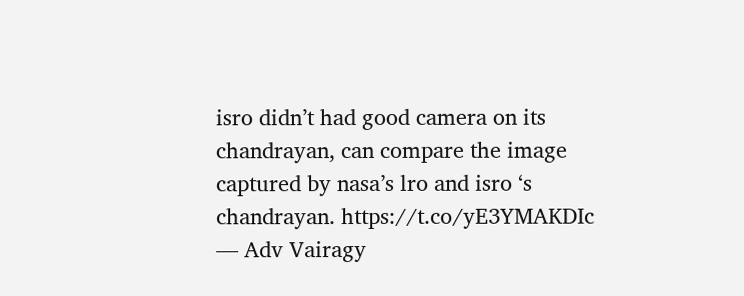isro didn’t had good camera on its chandrayan, can compare the image captured by nasa’s lro and isro ‘s chandrayan. https://t.co/yE3YMAKDIc
— Adv Vairagy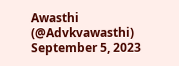Awasthi (@Advkvawasthi) September 5, 2023